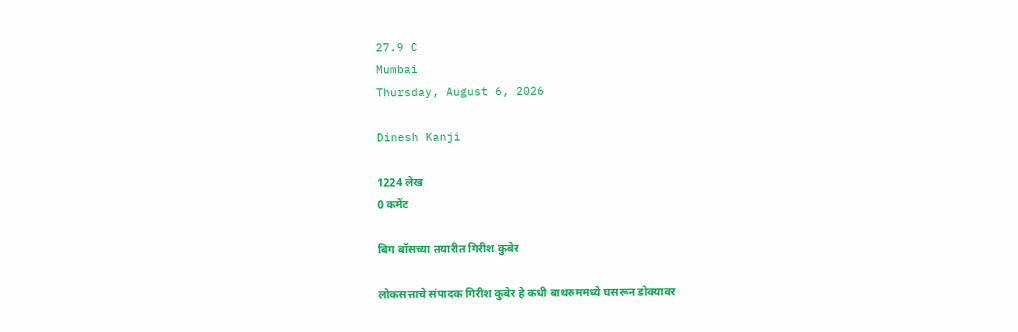27.9 C
Mumbai
Thursday, August 6, 2026

Dinesh Kanji

1224 लेख
0 कमेंट

बिग बॉसच्या तयारीत गिरीश कुबेर

लोकसत्ताचे संपादक गिरीश कुबेर हे कधी बाथरुममध्ये घसरून डोक्यावर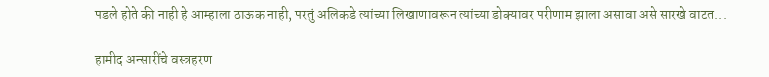पडले होते की नाही हे आम्हाला ठाऊक नाही, परतुं अलिकडे त्यांच्या लिखाणावरून त्यांच्या डोक्यावर परीणाम झाला असावा असे सारखे वाटत...

हामीद अन्सारींचे वस्त्रहरण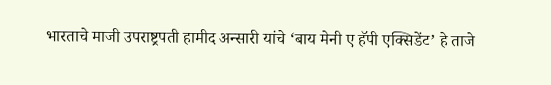भारताचे माजी उपराष्ट्रपती हामीद अन्सारी यांचे ‘बाय मेनी ए हॅपी एक्सिडेंट’ हे ताजे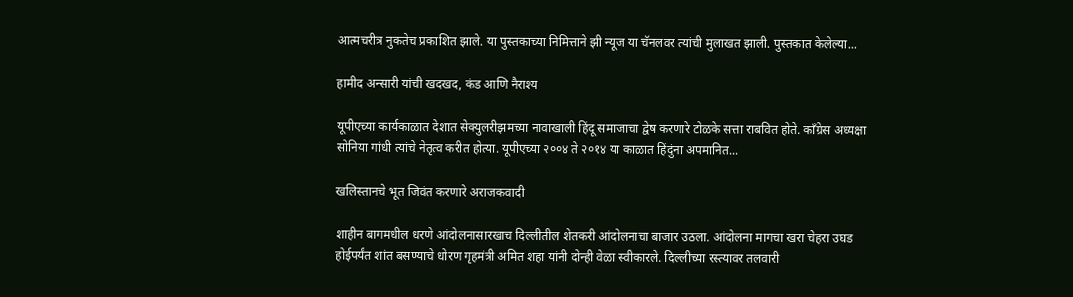आत्मचरीत्र नुकतेच प्रकाशित झाले. या पुस्तकाच्या निमित्ताने झी न्यूज या चॅनलवर त्यांची मुलाखत झाली. पुस्तकात केलेल्या...

हामीद अन्सारी यांची खदखद, कंड आणि नैराश्य

यूपीएच्या कार्यकाळात देशात सेक्युलरीझमच्या नावाखाली हिंदू समाजाचा द्वेष करणारे टोळके सत्ता राबवित होते. काँग्रेस अध्यक्षा सोनिया गांधी त्यांचे नेतृत्व करीत होत्या. यूपीएच्या २००४ ते २०१४ या काळात हिंदुंना अपमानित...

खलिस्तानचे भूत जिवंत करणारे अराजकवादी

शाहीन बागमधील धरणे आंदोलनासारखाच दिल्लीतील शेतकरी आंदोलनाचा बाजार उठला. आंदोलना मागचा खरा चेहरा उघड होईपर्यंत शांत बसण्याचे धोरण गृहमंत्री अमित शहा यांनी दोन्ही वेळा स्वीकारले. दिल्लीच्या रस्त्यावर तलवारी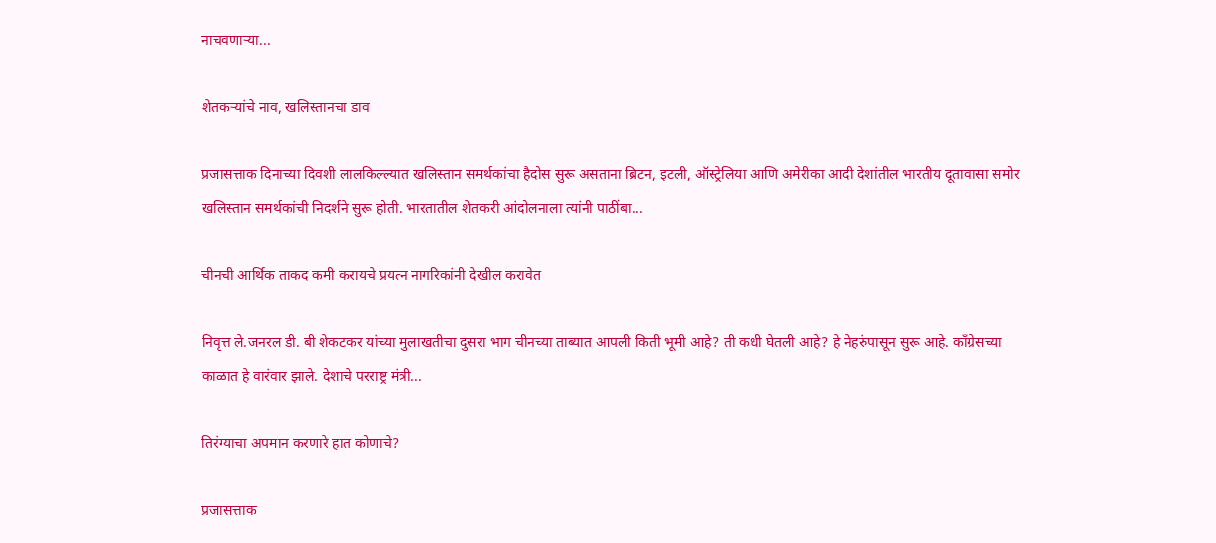नाचवणाऱ्या...

शेतकऱ्यांचे नाव, खलिस्तानचा डाव

प्रजासत्ताक दिनाच्या दिवशी लालकिल्ल्यात खलिस्तान समर्थकांचा हैदोस सुरू असताना ब्रिटन, इटली, ऑस्ट्रेलिया आणि अमेरीका आदी देशांतील भारतीय दूतावासा समोर खलिस्तान समर्थकांची निदर्शने सुरू होती. भारतातील शेतकरी आंदोलनाला त्यांनी पाठींबा...

चीनची आर्थिक ताकद कमी करायचे प्रयत्न नागरिकांनी देखील करावेत

निवृत्त ले.जनरल डी. बी शेकटकर यांच्या मुलाखतीचा दुसरा भाग चीनच्या ताब्यात आपली किती भूमी आहे? ती कधी घेतली आहे? हे नेहरुंपासून सुरू आहे. काँग्रेसच्या काळात हे वारंवार झाले. देशाचे परराष्ट्र मंत्री...

तिरंग्याचा अपमान करणारे हात कोणाचे?

प्रजासत्ताक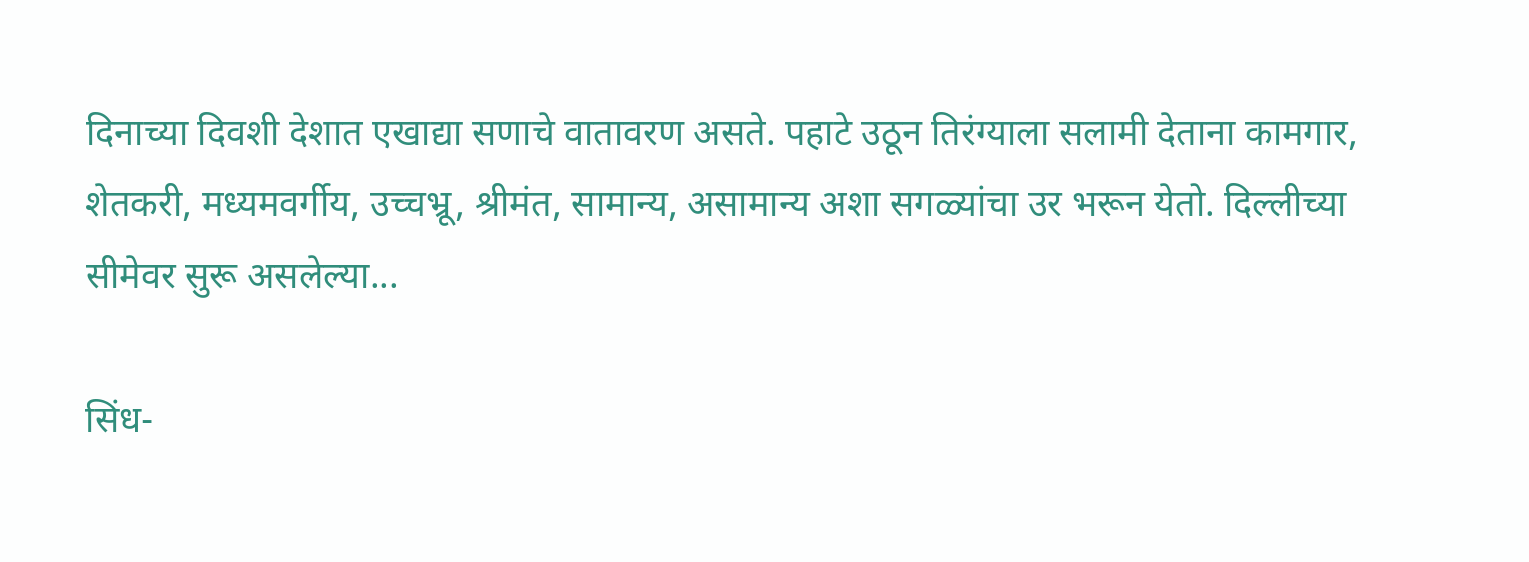दिनाच्या दिवशी देशात एखाद्या सणाचे वातावरण असते. पहाटे उठून तिरंग्याला सलामी देताना कामगार, शेतकरी, मध्यमवर्गीय, उच्चभ्रू, श्रीमंत, सामान्य, असामान्य अशा सगळ्यांचा उर भरून येतो. दिल्लीच्या सीमेवर सुरू असलेल्या...

सिंध-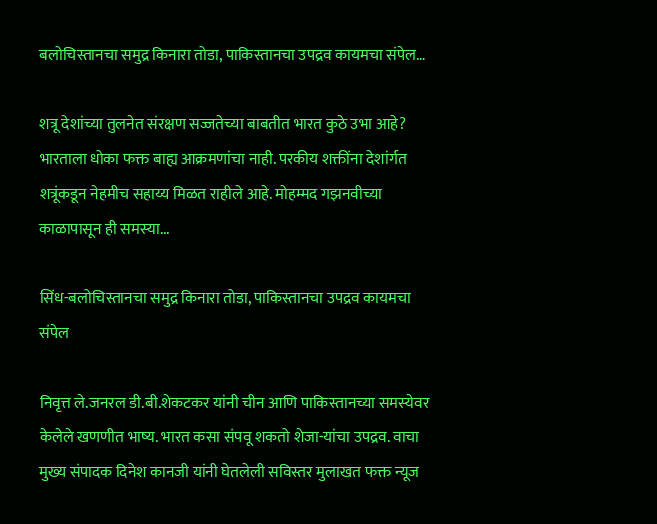बलोचिस्तानचा समुद्र किनारा तोडा, पाकिस्तानचा उपद्रव कायमचा संपेल…

शत्रू देशांच्या तुलनेत संरक्षण सज्जतेच्या बाबतीत भारत कुठे उभा आहे? भारताला धोका फक्त बाह्य आक्रमणांचा नाही. परकीय शक्तींना देशांर्गत शत्रूंकडून नेहमीच सहाय्य मिळत राहीले आहे. मोहम्मद गझनवीच्या काळापासून ही समस्या...

सिंध-बलोचिस्तानचा समुद्र किनारा तोडा, पाकिस्तानचा उपद्रव कायमचा संपेल

निवृत्त ले.जनरल डी.बी.शेकटकर यांनी चीन आणि पाकिस्तानच्या समस्येवर केलेले खणणीत भाष्य. भारत कसा संपवू शकतो शेजा-यांचा उपद्रव. वाचा मुख्य संपादक दिनेश कानजी यांनी घेतलेली सविस्तर मुलाखत फक्त न्यूज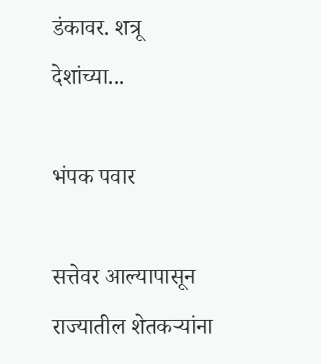डंकावर. शत्रू देशांच्या...

भंपक पवार

सत्तेवर आल्यापासून राज्यातील शेतकऱ्यांना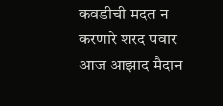कवडीची मदत न करणारे शरद पवार आज आझाद मैदान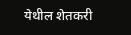येथील शेतकरी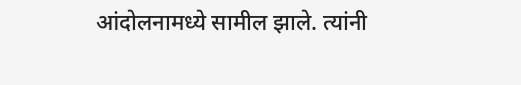आंदोलनामध्ये सामील झाले. त्यांनी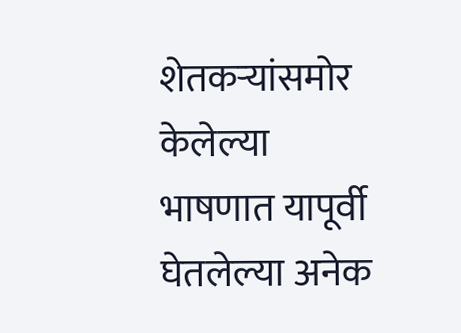शेतकऱ्यांसमोर केलेल्या भाषणात यापूर्वी घेतलेल्या अनेक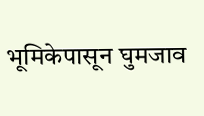भूमिकेपासून घुमजाव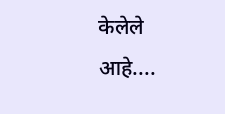केलेले आहे....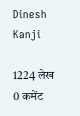Dinesh Kanji

1224 लेख
0 कमेंट